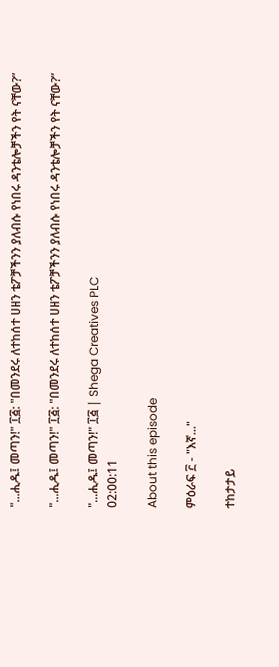"...ሒዱ፤ መጣን!" ፲፭: "በመንደሩ ለተከሰተ ሀዘን ቴፖቻችንን ያለብሱ የነበሩ ዳንቴሎቻችን የት ናቸው?”

"...ሒዱ፤ መጣን!" ፲፭: "በመንደሩ ለተከሰተ ሀዘን ቴፖቻችንን ያለብሱ የነበሩ ዳንቴሎቻችን የት ናቸው?”

"...ሒዱ፤ መጣን!" ፲፭ | Shega Creatives PLC
02:00:11

About this episode

ምዕራፍ ፫ - "እኛ..."

ተከታታይ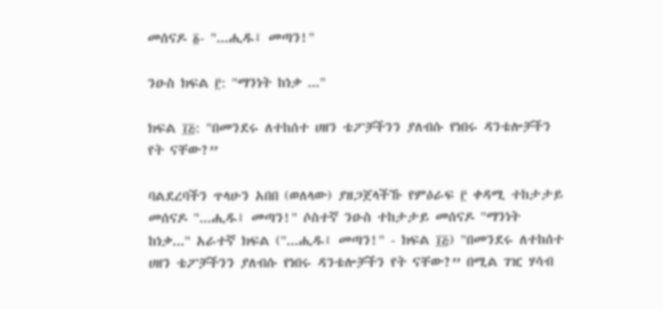መሰናዶ ፩- "...ሒዱ፤ መጣን!"

ንዑስ ክፍል ፫: "ማንነት ከነቃ ..."

ክፍል ፲፭: "በመንደሩ ለተከሰተ ሀዘን ቴፖቻችንን ያለብሱ የነበሩ ዳንቴሎቻችን የት ናቸው?”

ባልደረባችን ጥላሁን አበበ (ወለላው) ያዘጋጀላችኹ የምዕራፍ ፫ ቀዳሚ ተከታታይ መሰናዶ "...ሒዱ፤ መጣን!" ሶስተኛ ንዑስ ተከታታይ መሰናዶ "ማንነት ከነቃ..." አራተኛ ክፍል ("...ሒዱ፤ መጣን!" - ክፍል ፲፭) "በመንደሩ ለተከሰተ ሀዘን ቴፖቻችንን ያለብሱ የነበሩ ዳንቴሎቻችን የት ናቸው?” በሚል ገዢ ሃሳብ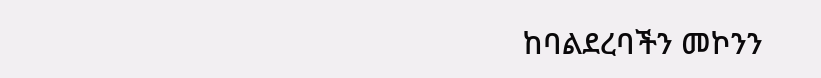ከባልደረባችን መኮንን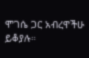ሞገሴ ጋር አብረዋችሁ ይቆያሉ።